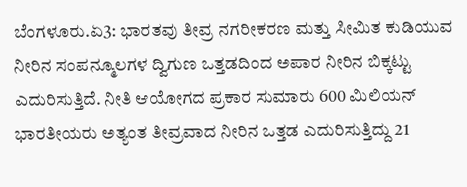ಬೆಂಗಳೂರು.ಏ3: ಭಾರತವು ತೀವ್ರ ನಗರೀಕರಣ ಮತ್ತು ಸೀಮಿತ ಕುಡಿಯುವ ನೀರಿನ ಸಂಪನ್ಮೂಲಗಳ ದ್ವಿಗುಣ ಒತ್ತಡದಿಂದ ಅಪಾರ ನೀರಿನ ಬಿಕ್ಕಟ್ಟು ಎದುರಿಸುತ್ತಿದೆ. ನೀತಿ ಆಯೋಗದ ಪ್ರಕಾರ ಸುಮಾರು 600 ಮಿಲಿಯನ್ ಭಾರತೀಯರು ಅತ್ಯಂತ ತೀವ್ರವಾದ ನೀರಿನ ಒತ್ತಡ ಎದುರಿಸುತ್ತಿದ್ದು 21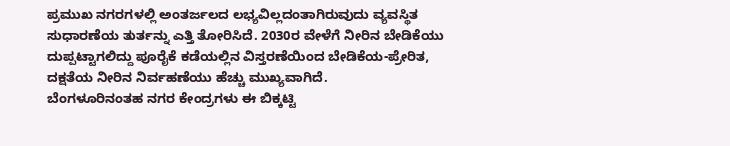ಪ್ರಮುಖ ನಗರಗಳಲ್ಲಿ ಅಂತರ್ಜಲದ ಲಭ್ಯವಿಲ್ಲದಂತಾಗಿರುವುದು ವ್ಯವಸ್ಥಿತ ಸುಧಾರಣೆಯ ತುರ್ತನ್ನು ಎತ್ತಿ ತೋರಿಸಿದೆ. 2030ರ ವೇಳೆಗೆ ನೀರಿನ ಬೇಡಿಕೆಯು ದುಪ್ಪಟ್ಟಾಗಲಿದ್ದು ಪೂರೈಕೆ ಕಡೆಯಲ್ಲಿನ ವಿಸ್ತರಣೆಯಿಂದ ಬೇಡಿಕೆಯ-ಪ್ರೇರಿತ, ದಕ್ಷತೆಯ ನೀರಿನ ನಿರ್ವಹಣೆಯು ಹೆಚ್ಚು ಮುಖ್ಯವಾಗಿದೆ.
ಬೆಂಗಳೂರಿನಂತಹ ನಗರ ಕೇಂದ್ರಗಳು ಈ ಬಿಕ್ಕಟ್ಟಿ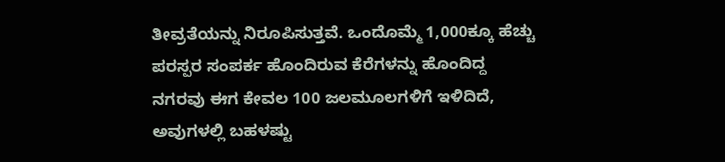ತೀವ್ರತೆಯನ್ನು ನಿರೂಪಿಸುತ್ತವೆ. ಒಂದೊಮ್ಮೆ 1,000ಕ್ಕೂ ಹೆಚ್ಚು ಪರಸ್ಪರ ಸಂಪರ್ಕ ಹೊಂದಿರುವ ಕೆರೆಗಳನ್ನು ಹೊಂದಿದ್ದ ನಗರವು ಈಗ ಕೇವಲ 100 ಜಲಮೂಲಗಳಿಗೆ ಇಳಿದಿದೆ, ಅವುಗಳಲ್ಲಿ ಬಹಳಷ್ಟು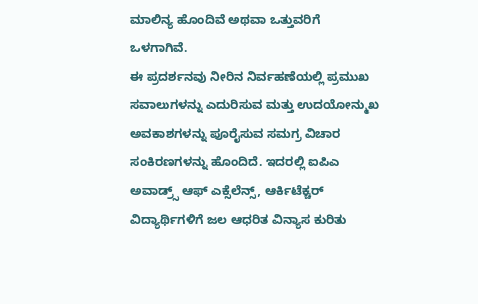ಮಾಲಿನ್ಯ ಹೊಂದಿವೆ ಅಥವಾ ಒತ್ತುವರಿಗೆ ಒಳಗಾಗಿವೆ.
ಈ ಪ್ರದರ್ಶನವು ನೀರಿನ ನಿರ್ವಹಣೆಯಲ್ಲಿ ಪ್ರಮುಖ ಸವಾಲುಗಳನ್ನು ಎದುರಿಸುವ ಮತ್ತು ಉದಯೋನ್ಮುಖ ಅವಕಾಶಗಳನ್ನು ಪೂರೈಸುವ ಸಮಗ್ರ ವಿಚಾರ ಸಂಕಿರಣಗಳನ್ನು ಹೊಂದಿದೆ. ಇದರಲ್ಲಿ ಐಪಿಎ ಅವಾಡ್ರ್ಸ್ ಆಫ್ ಎಕ್ಸೆಲೆನ್ಸ್, ಆರ್ಕಿಟೆಕ್ಚರ್ ವಿದ್ಯಾರ್ಥಿಗಳಿಗೆ ಜಲ ಆಧರಿತ ವಿನ್ಯಾಸ ಕುರಿತು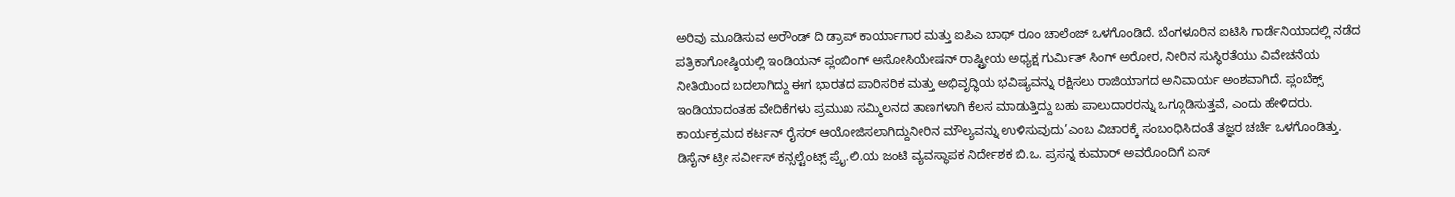ಅರಿವು ಮೂಡಿಸುವ ಅರೌಂಡ್ ದಿ ಡ್ರಾಪ್ ಕಾರ್ಯಾಗಾರ ಮತ್ತು ಐಪಿಎ ಬಾಥ್ ರೂಂ ಚಾಲೆಂಜ್ ಒಳಗೊಂಡಿದೆ. ಬೆಂಗಳೂರಿನ ಐಟಿಸಿ ಗಾರ್ಡೆನಿಯಾದಲ್ಲಿ ನಡೆದ ಪತ್ರಿಕಾಗೋಷ್ಠಿಯಲ್ಲಿ ಇಂಡಿಯನ್ ಪ್ಲಂಬಿಂಗ್ ಅಸೋಸಿಯೇಷನ್ ರಾಷ್ಟ್ರೀಯ ಅಧ್ಯಕ್ಷ ಗುರ್ಮಿತ್ ಸಿಂಗ್ ಅರೋರ, ನೀರಿನ ಸುಸ್ಥಿರತೆಯು ವಿವೇಚನೆಯ ನೀತಿಯಿಂದ ಬದಲಾಗಿದ್ದು ಈಗ ಭಾರತದ ಪಾರಿಸರಿಕ ಮತ್ತು ಅಭಿವೃದ್ಧಿಯ ಭವಿಷ್ಯವನ್ನು ರಕ್ಷಿಸಲು ರಾಜಿಯಾಗದ ಅನಿವಾರ್ಯ ಅಂಶವಾಗಿದೆ. ಪ್ಲಂಬೆಕ್ಸ್ ಇಂಡಿಯಾದಂತಹ ವೇದಿಕೆಗಳು ಪ್ರಮುಖ ಸಮ್ಮಿಲನದ ತಾಣಗಳಾಗಿ ಕೆಲಸ ಮಾಡುತ್ತಿದ್ದು ಬಹು ಪಾಲುದಾರರನ್ನು ಒಗ್ಗೂಡಿಸುತ್ತವೆ, ಎಂದು ಹೇಳಿದರು. ಕಾರ್ಯಕ್ರಮದ ಕರ್ಟನ್ ರೈಸರ್ ಆಯೋಜಿಸಲಾಗಿದ್ದುನೀರಿನ ಮೌಲ್ಯವನ್ನು ಉಳಿಸುವುದು’ಎಂಬ ವಿಚಾರಕ್ಕೆ ಸಂಬಂಧಿಸಿದಂತೆ ತಜ್ಞರ ಚರ್ಚೆ ಒಳಗೊಂಡಿತ್ತು. ಡಿಸೈನ್ ಟ್ರೀ ಸರ್ವೀಸ್ ಕನ್ಸಲ್ಟೆಂಟ್ಸ್ ಪ್ರೈ.ಲಿ.ಯ ಜಂಟಿ ವ್ಯವಸ್ಥಾಪಕ ನಿರ್ದೇಶಕ ಬಿ.ಒ. ಪ್ರಸನ್ನ ಕುಮಾರ್ ಅವರೊಂದಿಗೆ ಏಸ್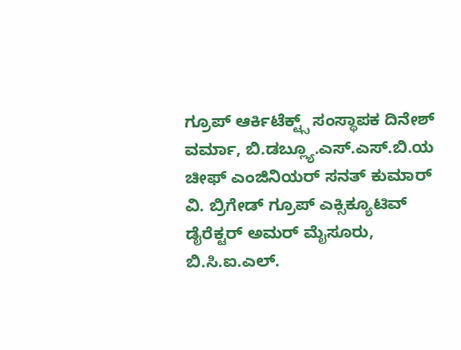ಗ್ರೂಪ್ ಆರ್ಕಿಟೆಕ್ಟ್ಸ್ ಸಂಸ್ಥಾಪಕ ದಿನೇಶ್ ವರ್ಮಾ, ಬಿ.ಡಬ್ಲ್ಯೂ.ಎಸ್.ಎಸ್.ಬಿ.ಯ ಚೀಫ್ ಎಂಜಿನಿಯರ್ ಸನತ್ ಕುಮಾರ್ ವಿ. ಬ್ರಿಗೇಡ್ ಗ್ರೂಪ್ ಎಕ್ಸಿಕ್ಯೂಟಿವ್ ಡೈರೆಕ್ಟರ್ ಅಮರ್ ಮೈಸೂರು, ಬಿ.ಸಿ.ಐ.ಎಲ್.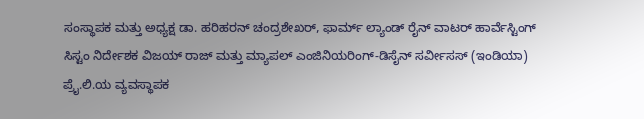ಸಂಸ್ಥಾಪಕ ಮತ್ತು ಅಧ್ಯಕ್ಷ ಡಾ. ಹರಿಹರನ್ ಚಂದ್ರಶೇಖರ್, ಫಾರ್ಮ್ ಲ್ಯಾಂಡ್ ರೈನ್ ವಾಟರ್ ಹಾರ್ವೆಸ್ಟಿಂಗ್ ಸಿಸ್ಟಂ ನಿರ್ದೇಶಕ ವಿಜಯ್ ರಾಜ್ ಮತ್ತು ಮ್ಯಾಪಲ್ ಎಂಜಿನಿಯರಿಂಗ್-ಡಿಸೈನ್ ಸರ್ವೀಸಸ್ (ಇಂಡಿಯಾ) ಪ್ರೈ.ಲಿ.ಯ ವ್ಯವಸ್ಥಾಪಕ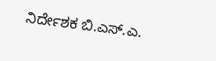ನಿರ್ದೇಶಕ ಬಿ.ಎಸ್.ಎ.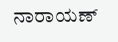ನಾರಾಯಣ್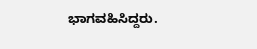ಭಾಗವಹಿಸಿದ್ದರು.